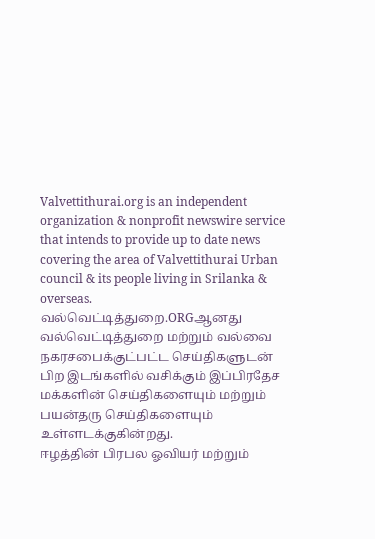Valvettithurai.org is an independent organization & nonprofit newswire service that intends to provide up to date news covering the area of Valvettithurai Urban council & its people living in Srilanka & overseas.
வல்வெட்டித்துறை.ORGஆனது வல்வெட்டித்துறை மற்றும் வல்வை நகரசபைக்குட்பட்ட செய்திகளுடன் பிற இடங்களில் வசிக்கும் இப்பிரதேச மக்களின் செய்திகளையும் மற்றும் பயன்தரு செய்திகளையும் உள்ளடக்குகின்றது.
ஈழத்தின் பிரபல ஓவியர் மற்றும்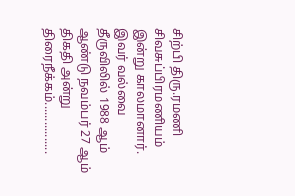சிற்பி திரு.ரமணி சிவசுப்பிரமணியம் இன்று காலமானார். இவர் வல்வை தீருவிலில் 1988 ஆம் ஆண்டு நவம்பர் 27 ஆம் திகதி அன்று திரைநீக்கம்................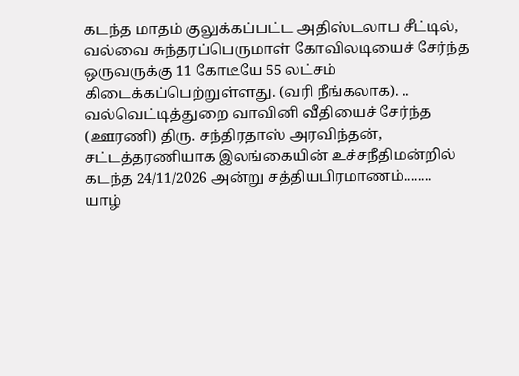கடந்த மாதம் குலுக்கப்பட்ட அதிஸ்டலாப சீட்டில், வல்வை சுந்தரப்பெருமாள் கோவிலடியைச் சேர்ந்த ஒருவருக்கு 11 கோடீயே 55 லட்சம் கிடைக்கப்பெற்றுள்ளது. (வரி நீங்கலாக). ..
வல்வெட்டித்துறை வாவினி வீதியைச் சேர்ந்த (ஊரணி) திரு. சந்திரதாஸ் அரவிந்தன், சட்டத்தரணியாக இலங்கையின் உச்சநீதிமன்றில் கடந்த 24/11/2026 அன்று சத்தியபிரமாணம்........
யாழ்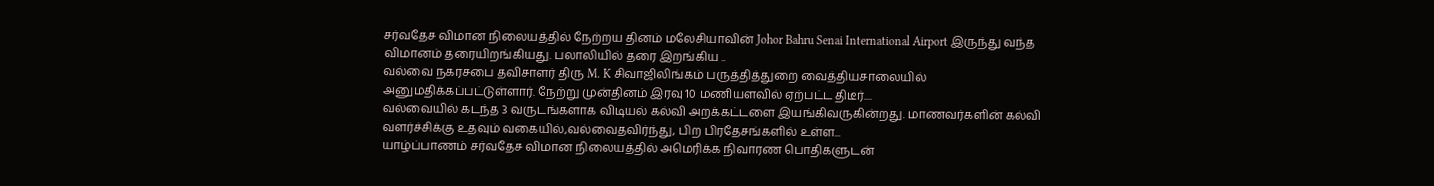சர்வதேச விமான நிலையத்தில் நேற்றய தினம் மலேசியாவின் Johor Bahru Senai International Airport இருந்து வந்த விமானம் தரையிறங்கியது. பலாலியில் தரை இறங்கிய ..
வல்வை நகரசபை தவிசாளர் திரு M. K சிவாஜிலிங்கம் பருத்தித்துறை வைத்தியசாலையில் அனுமதிக்கப்பட்டுள்ளார். நேற்று முன்தினம் இரவு 10 மணியளவில் ஏற்பட்ட திடீர்....
வல்வையில் கடந்த 3 வருடங்களாக விடியல் கல்வி அறக்கட்டளை இயங்கிவருகின்றது. மாணவர்களின் கல்வி வளர்ச்சிக்கு உதவும் வகையில்,வல்வைதவிர்ந்து, பிற பிரதேசங்களில் உள்ள...
யாழ்ப்பாணம் சர்வதேச விமான நிலையத்தில் அமெரிக்க நிவாரண பொதிகளுடன்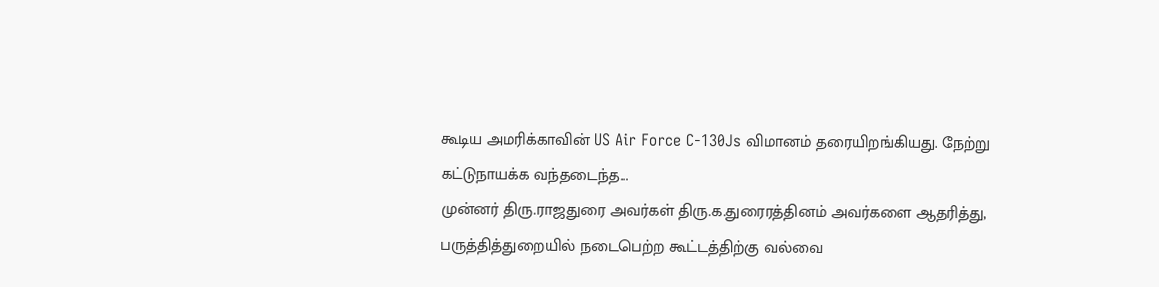கூடிய அமரிக்காவின் US Air Force C-130Js விமானம் தரையிறங்கியது. நேற்று கட்டுநாயக்க வந்தடைந்த...
முன்னர் திரு.ராஜதுரை அவர்கள் திரு.க.துரைரத்தினம் அவர்களை ஆதரித்து, பருத்தித்துறையில் நடைபெற்ற கூட்டத்திற்கு வல்வை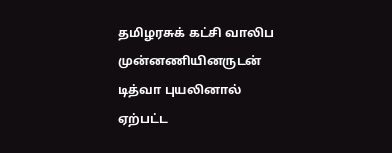தமிழரசுக் கட்சி வாலிப முன்னணியினருடன்
டித்வா புயலினால் ஏற்பட்ட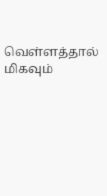வெள்ளத்தால் மிகவும்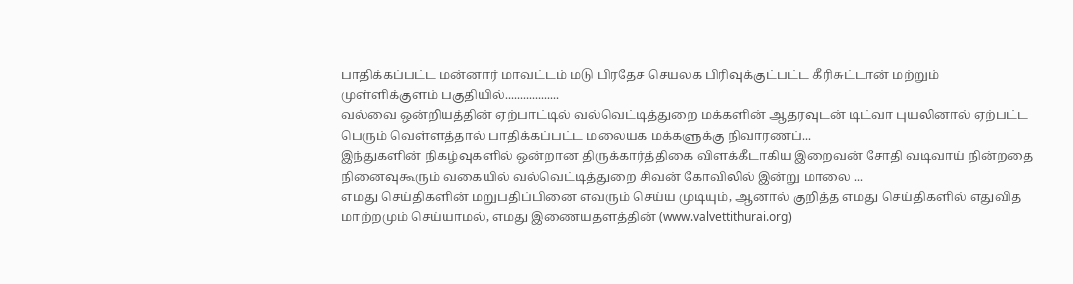பாதிக்கப்பட்ட மன்னார் மாவட்டம் மடு பிரதேச செயலக பிரிவுக்குட்பட்ட கீரிசுட்டான் மற்றும் முள்ளிக்குளம் பகுதியில்..................
வல்வை ஒன்றியத்தின் ஏற்பாட்டில் வல்வெட்டித்துறை மக்களின் ஆதரவுடன் டிட்வா புயலினால் ஏற்பட்ட பெரும் வெள்ளத்தால் பாதிக்கப்பட்ட மலையக மக்களுக்கு நிவாரணப்...
இந்துகளின் நிகழ்வுகளில் ஒன்றான திருக்கார்த்திகை விளக்கீடாகிய இறைவன் சோதி வடிவாய் நின்றதை நினைவுகூரும் வகையில் வல்வெட்டித்துறை சிவன் கோவிலில் இன்று மாலை ...
எமது செய்திகளின் மறுபதிப்பினை எவரும் செய்ய முடியும், ஆனால் குறித்த எமது செய்திகளில் எதுவித மாற்றமும் செய்யாமல், எமது இணையதளத்தின் (www.valvettithurai.org)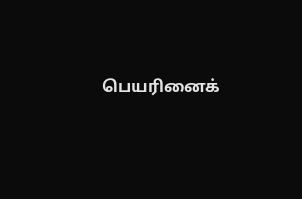பெயரினைக்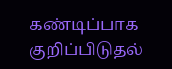கண்டிப்பாக குறிப்பிடுதல்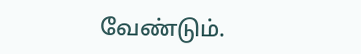வேண்டும்.